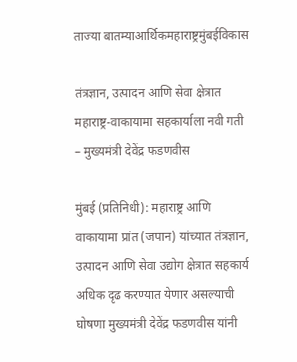ताज्या बातम्याआर्थिकमहाराष्ट्रमुंबईविकास

तंत्रज्ञान, उत्पादन आणि सेवा क्षेत्रात महाराष्ट्र-वाकायामा सहकार्याला नवी गती – मुख्यमंत्री देवेंद्र फडणवीस

मुंबई (प्रतिनिधी): महाराष्ट्र आणि वाकायामा प्रांत (जपान) यांच्यात तंत्रज्ञान, उत्पादन आणि सेवा उद्योग क्षेत्रात सहकार्य अधिक दृढ करण्यात येणार असल्याची घोषणा मुख्यमंत्री देवेंद्र फडणवीस यांनी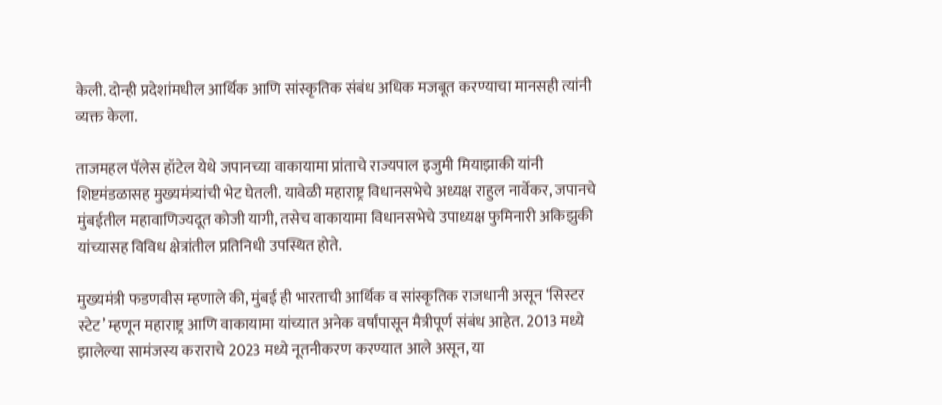केली. दोन्ही प्रदेशांमधील आर्थिक आणि सांस्कृतिक संबंध अधिक मजबूत करण्याचा मानसही त्यांनी व्यक्त केला.

ताजमहल पॅलेस हॉटेल येथे जपानच्या वाकायामा प्रांताचे राज्यपाल इजुमी मियाझाकी यांनी शिष्टमंडळासह मुख्यमंत्र्यांची भेट घेतली. यावेळी महाराष्ट्र विधानसभेचे अध्यक्ष राहुल नार्वेकर, जपानचे मुंबईतील महावाणिज्यदूत कोजी यागी, तसेच वाकायामा विधानसभेचे उपाध्यक्ष फुमिनारी अकिझुकी यांच्यासह विविध क्षेत्रांतील प्रतिनिधी उपस्थित होते.

मुख्यमंत्री फडणवीस म्हणाले की, मुंबई ही भारताची आर्थिक व सांस्कृतिक राजधानी असून ‘सिस्टर स्टेट’ म्हणून महाराष्ट्र आणि वाकायामा यांच्यात अनेक वर्षांपासून मैत्रीपूर्ण संबंध आहेत. 2013 मध्ये झालेल्या सामंजस्य कराराचे 2023 मध्ये नूतनीकरण करण्यात आले असून, या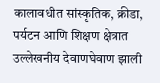कालावधीत सांस्कृतिक, क्रीडा, पर्यटन आणि शिक्षण क्षेत्रात उल्लेखनीय देवाणघेवाण झाली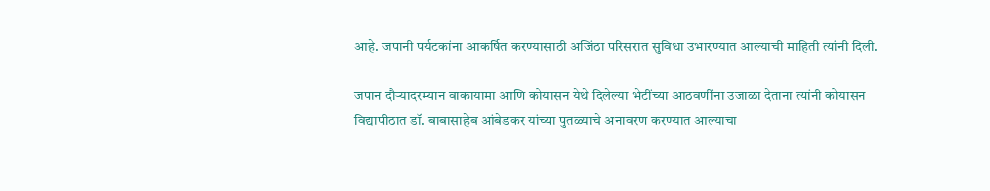आहे. जपानी पर्यटकांना आकर्षित करण्यासाठी अजिंठा परिसरात सुविधा उभारण्यात आल्याची माहिती त्यांनी दिली.

जपान दौऱ्यादरम्यान वाकायामा आणि कोयासन येथे दिलेल्या भेटींच्या आठवणींना उजाळा देताना त्यांनी कोयासन विद्यापीठात डॉ. बाबासाहेब आंबेडकर यांच्या पुतळ्याचे अनावरण करण्यात आल्याचा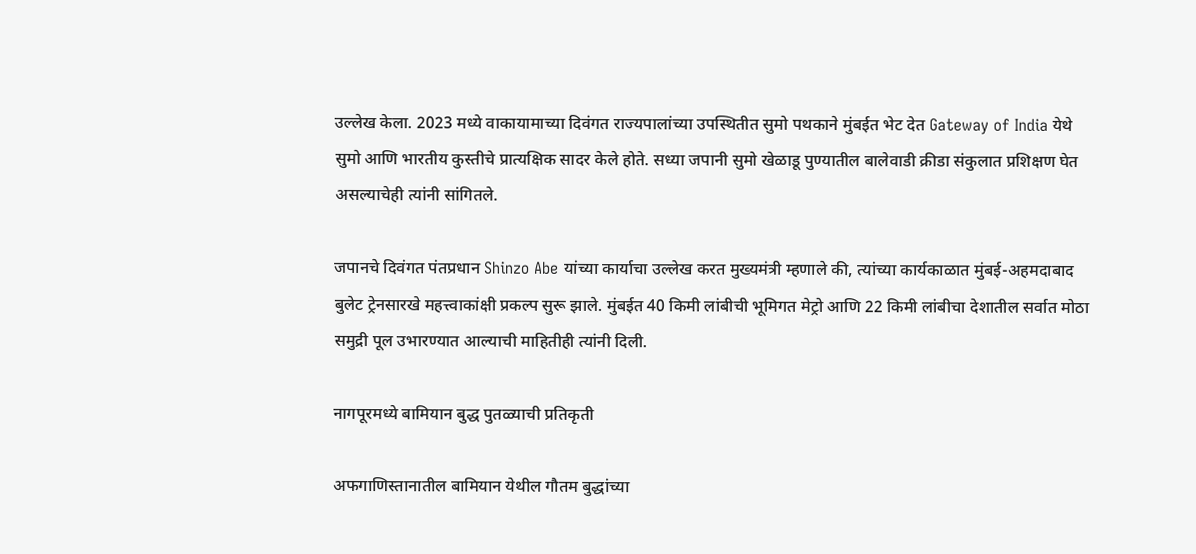उल्लेख केला. 2023 मध्ये वाकायामाच्या दिवंगत राज्यपालांच्या उपस्थितीत सुमो पथकाने मुंबईत भेट देत Gateway of India येथे सुमो आणि भारतीय कुस्तीचे प्रात्यक्षिक सादर केले होते. सध्या जपानी सुमो खेळाडू पुण्यातील बालेवाडी क्रीडा संकुलात प्रशिक्षण घेत असल्याचेही त्यांनी सांगितले.

जपानचे दिवंगत पंतप्रधान Shinzo Abe यांच्या कार्याचा उल्लेख करत मुख्यमंत्री म्हणाले की, त्यांच्या कार्यकाळात मुंबई-अहमदाबाद बुलेट ट्रेनसारखे महत्त्वाकांक्षी प्रकल्प सुरू झाले. मुंबईत 40 किमी लांबीची भूमिगत मेट्रो आणि 22 किमी लांबीचा देशातील सर्वात मोठा समुद्री पूल उभारण्यात आल्याची माहितीही त्यांनी दिली.

नागपूरमध्ये बामियान बुद्ध पुतळ्याची प्रतिकृती

अफगाणिस्तानातील बामियान येथील गौतम बुद्धांच्या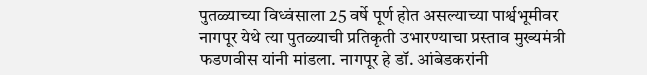पुतळ्याच्या विध्वंसाला 25 वर्षे पूर्ण होत असल्याच्या पार्श्वभूमीवर नागपूर येथे त्या पुतळ्याची प्रतिकृती उभारण्याचा प्रस्ताव मुख्यमंत्री फडणवीस यांनी मांडला. नागपूर हे डॉ. आंबेडकरांनी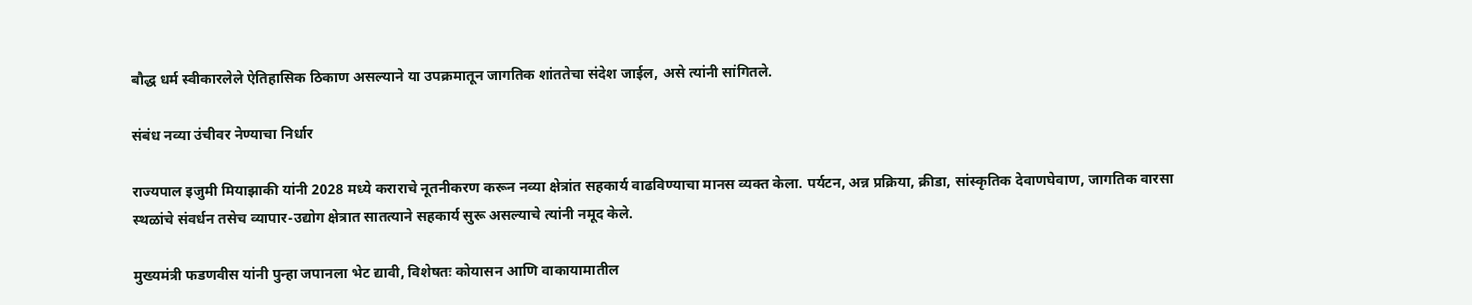बौद्ध धर्म स्वीकारलेले ऐतिहासिक ठिकाण असल्याने या उपक्रमातून जागतिक शांततेचा संदेश जाईल, असे त्यांनी सांगितले.

संबंध नव्या उंचीवर नेण्याचा निर्धार

राज्यपाल इजुमी मियाझाकी यांनी 2028 मध्ये कराराचे नूतनीकरण करून नव्या क्षेत्रांत सहकार्य वाढविण्याचा मानस व्यक्त केला. पर्यटन, अन्न प्रक्रिया, क्रीडा, सांस्कृतिक देवाणघेवाण, जागतिक वारसा स्थळांचे संवर्धन तसेच व्यापार-उद्योग क्षेत्रात सातत्याने सहकार्य सुरू असल्याचे त्यांनी नमूद केले.

मुख्यमंत्री फडणवीस यांनी पुन्हा जपानला भेट द्यावी, विशेषतः कोयासन आणि वाकायामातील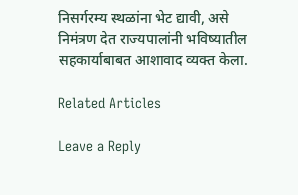निसर्गरम्य स्थळांना भेट द्यावी, असे निमंत्रण देत राज्यपालांनी भविष्यातील सहकार्याबाबत आशावाद व्यक्त केला.

Related Articles

Leave a Reply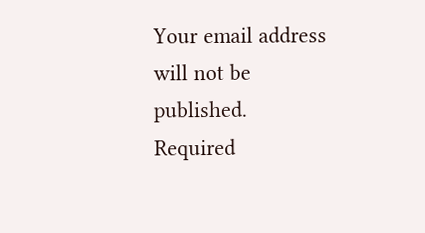Your email address will not be published. Required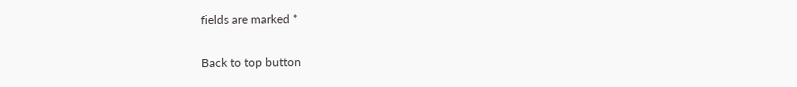fields are marked *

Back to top button